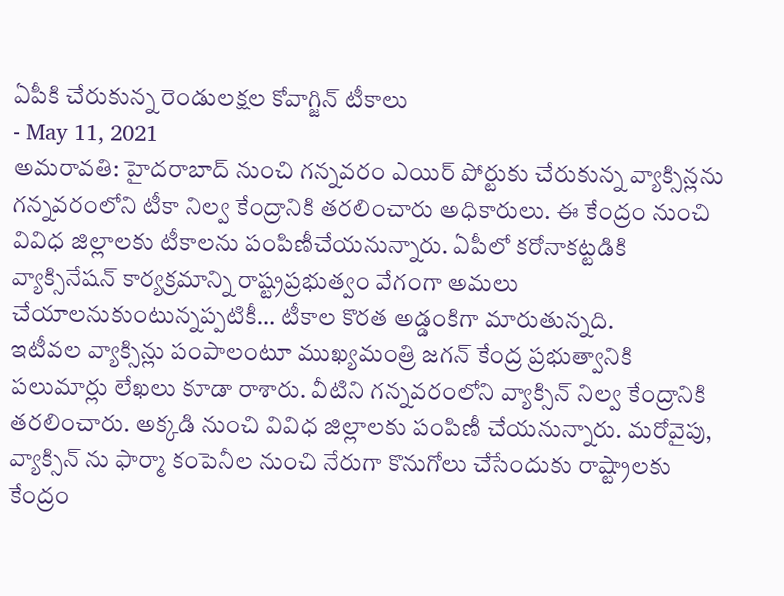ఏపీకి చేరుకున్న రెండులక్షల కోవాగ్జిన్ టీకాలు
- May 11, 2021
అమరావతి: హైదరాబాద్ నుంచి గన్నవరం ఎయిర్ పోర్టుకు చేరుకున్న వ్యాక్సిన్లను గన్నవరంలోని టీకా నిల్వ కేంద్రానికి తరలించారు అధికారులు. ఈ కేంద్రం నుంచి వివిధ జిల్లాలకు టీకాలను పంపిణీచేయనున్నారు. ఏపీలో కరోనాకట్టడికి వ్యాక్సినేషన్ కార్యక్రమాన్ని రాష్ట్రప్రభుత్వం వేగంగా అమలు చేయాలనుకుంటున్నప్పటికీ… టీకాల కొరత అడ్డంకిగా మారుతున్నది.
ఇటీవల వ్యాక్సిన్లు పంపాలంటూ ముఖ్యమంత్రి జగన్ కేంద్ర ప్రభుత్వానికి పలుమార్లు లేఖలు కూడా రాశారు. వీటిని గన్నవరంలోని వ్యాక్సిన్ నిల్వ కేంద్రానికి తరలించారు. అక్కడి నుంచి వివిధ జిల్లాలకు పంపిణీ చేయనున్నారు. మరోవైపు, వ్యాక్సిన్ ను ఫార్మా కంపెనీల నుంచి నేరుగా కొనుగోలు చేసేందుకు రాష్ట్రాలకు కేంద్రం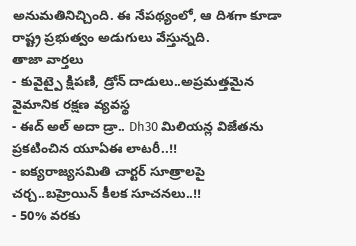అనుమతినిచ్చింది. ఈ నేపథ్యంలో, ఆ దిశగా కూడా రాష్ట్ర ప్రభుత్వం అడుగులు వేస్తున్నది.
తాజా వార్తలు
- కువైట్పై క్షిపణి, డ్రోన్ దాడులు..అప్రమత్తమైన వైమానిక రక్షణ వ్యవస్థ
- ఈద్ అల్ అదా డ్రా.. Dh30 మిలియన్ల విజేతను ప్రకటించిన యూఏఈ లాటరీ..!!
- ఐక్యరాజ్యసమితి చార్టర్ సూత్రాలపై చర్చ..బహ్రెయిన్ కీలక సూచనలు..!!
- 50% వరకు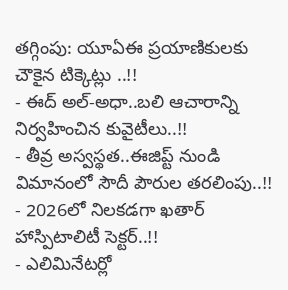తగ్గింపు: యూఏఈ ప్రయాణికులకు చౌకైన టిక్కెట్లు ..!!
- ఈద్ అల్-అధా..బలి ఆచారాన్ని నిర్వహించిన కువైటీలు..!!
- తీవ్ర అస్వస్థత..ఈజిప్ట్ నుండి విమానంలో సౌదీ పౌరుల తరలింపు..!!
- 2026లో నిలకడగా ఖతార్ హాస్పిటాలిటీ సెక్టర్..!!
- ఎలిమినేటర్లో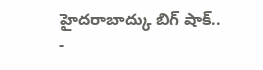హైదరాబాద్కు బిగ్ షాక్..
-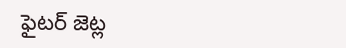ఫైటర్ జెట్ల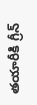తయారీకి గ్రీన్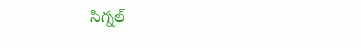సిగ్నల్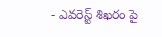- ఎవరెస్ట్ శిఖరం పై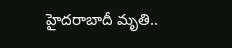హైదరాబాదీ మృతి..